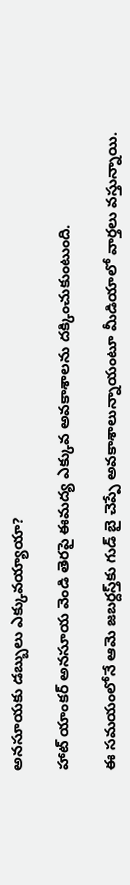అనసూయకు డబ్బులు ఎక్కువయ్యాయా?

హాట్‌ యాంకర్‌ అనసూయ వెండి తెరపై ఈమద్య ఎక్కువ అవకాశాలను దక్కించుకుంటుంది.

ఈ సమయంలోనే ఆమె జబర్దస్త్‌కు గుడ్‌ బై చెప్పే అవకాశాలున్నాయంటూ మీడియాలో వార్తలు వస్తున్నాయి.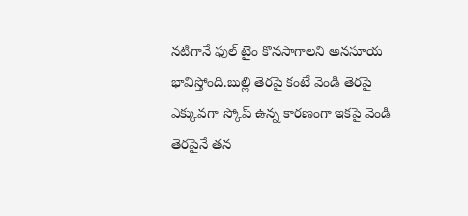నటిగానే ఫుల్‌ టైం కొనసాగాలని అనసూయ భావిస్తోంది.బుల్లి తెరపై కంటే వెండి తెరపై ఎక్కువగా స్కోప్‌ ఉన్న కారణంగా ఇకపై వెండి తెరపైనే తన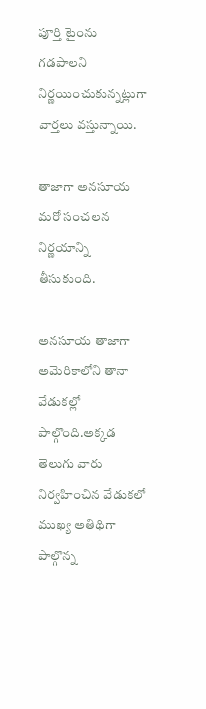పూర్తి టైంను గడపాలని నిర్ణయించుకున్నట్లుగా వార్తలు వస్తున్నాయి.

తాజాగా అనసూయ మరో సంచలన నిర్ణయాన్ని తీసుకుంది.

అనసూయ తాజాగా అమెరికాలోని తానా వేడుకల్లో పాల్గొంది.అక్కడ తెలుగు వారు నిర్వహించిన వేడుకలో ముఖ్య అతిథిగా పాల్గొన్న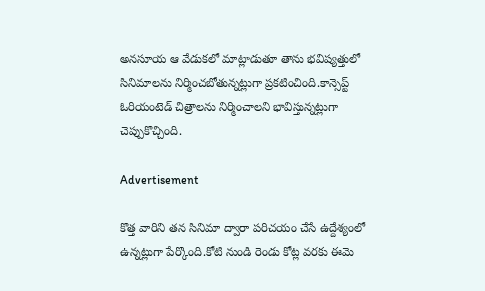అనసూయ ఆ వేడుకలో మాట్లాడుతూ తాను భవిష్యత్తులో సినిమాలను నిర్మించబోతున్నట్లుగా ప్రకటించింది.కాన్సెప్ట్‌ ఓరియంటెడ్‌ చిత్రాలను నిర్మించాలని భావిస్తున్నట్లుగా చెప్పుకొచ్చింది.

Advertisement

కొత్త వారిని తన సినిమా ద్వారా పరిచయం చేసే ఉద్దేశ్యంలో ఉన్నట్లుగా పేర్కొంది.కోటి నుండి రెండు కోట్ల వరకు ఈమె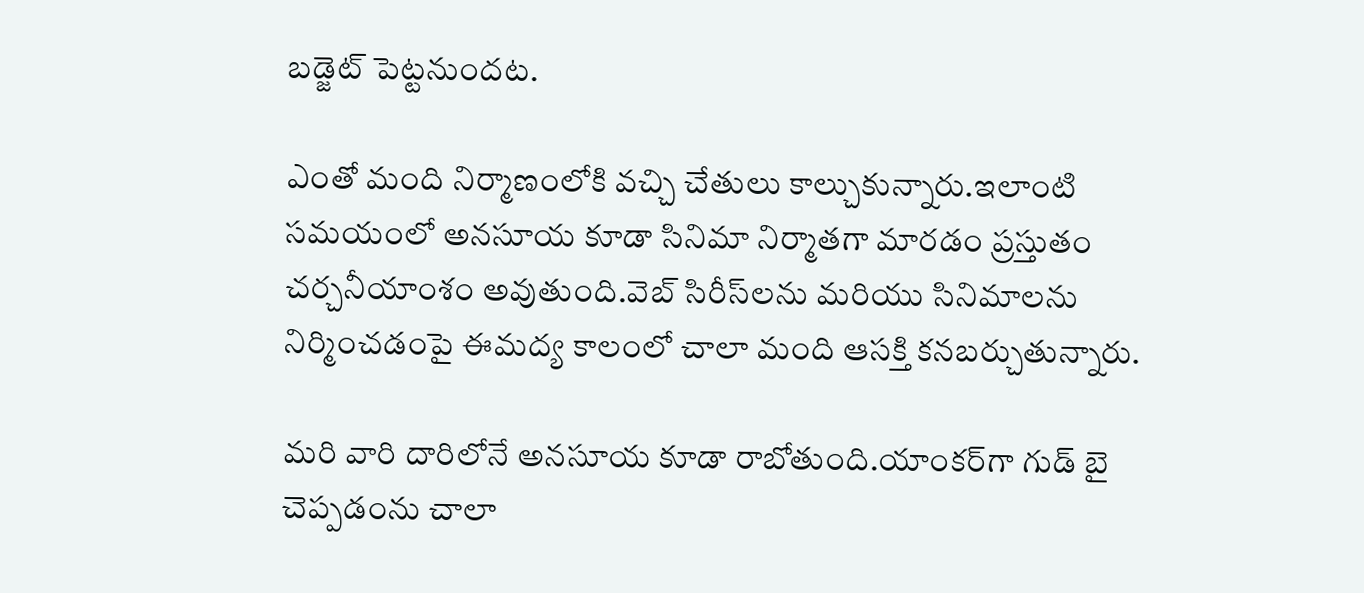బడ్జెట్‌ పెట్టనుందట.

ఎంతో మంది నిర్మాణంలోకి వచ్చి చేతులు కాల్చుకున్నారు.ఇలాంటి సమయంలో అనసూయ కూడా సినిమా నిర్మాతగా మారడం ప్రస్తుతం చర్చనీయాంశం అవుతుంది.వెబ్‌ సిరీస్‌లను మరియు సినిమాలను నిర్మించడంపై ఈమద్య కాలంలో చాలా మంది ఆసక్తి కనబర్చుతున్నారు.

మరి వారి దారిలోనే అనసూయ కూడా రాబోతుంది.యాంకర్‌గా గుడ్‌ బై చెప్పడంను చాలా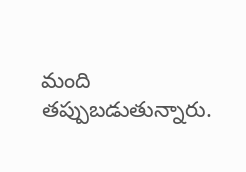మంది తప్పుబడుతున్నారు.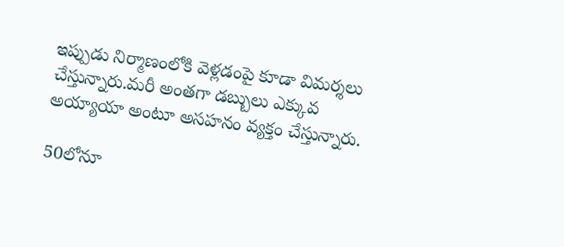ఇప్పుడు నిర్మాణంలోకి వెళ్లడంపై కూడా విమర్శలు చేస్తున్నారు.మరీ అంతగా డబ్బులు ఎక్కువ అయ్యాయా అంటూ అసహనం వ్యక్తం చేస్తున్నారు.

50లోనూ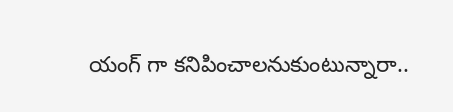యంగ్ గా కనిపించాలనుకుంటున్నారా..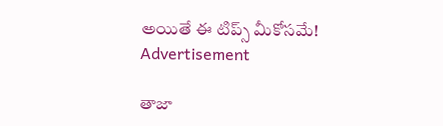అయితే ఈ టిప్స్ మీకోసమే!
Advertisement

తాజా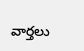వార్తలు